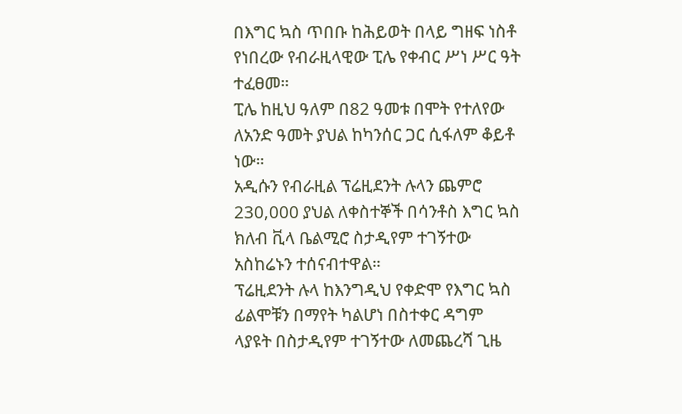በእግር ኳስ ጥበቡ ከሕይወት በላይ ግዘፍ ነስቶ የነበረው የብራዚላዊው ፒሌ የቀብር ሥነ ሥር ዓት ተፈፀመ።
ፒሌ ከዚህ ዓለም በ82 ዓመቱ በሞት የተለየው ለአንድ ዓመት ያህል ከካንሰር ጋር ሲፋለም ቆይቶ ነው።
አዲሱን የብራዚል ፕሬዚደንት ሉላን ጨምሮ 230,000 ያህል ለቀስተኞች በሳንቶስ እግር ኳስ ክለብ ቪላ ቤልሚሮ ስታዲየም ተገኝተው አስከሬኑን ተሰናብተዋል።
ፕሬዚደንት ሉላ ከእንግዲህ የቀድሞ የእግር ኳስ ፊልሞቹን በማየት ካልሆነ በስተቀር ዳግም ላያዩት በስታዲየም ተገኝተው ለመጨረሻ ጊዜ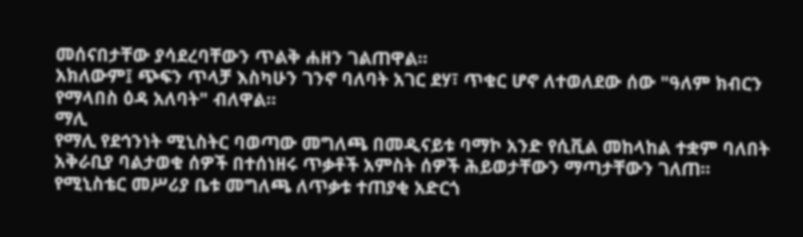መሰናበታቸው ያሳደረባቸውን ጥልቅ ሐዘን ገልጠዋል።
አክለውም፤ ጭፍን ጥላቻ እስካሁን ገንኖ ባለባት አገር ደሃ፣ ጥቁር ሆኖ ለተወለደው ሰው "ዓለም ክብርን የማላበስ ዕዳ አለባት" ብለዋል።
ማሊ
የማሊ የደኅንነት ሚኒስትር ባወጣው መግለጫ በመዲናይቱ ባማኮ አንድ የሲቪል መከላከል ተቋም ባለበት አቅራቢያ ባልታወቁ ሰዎች በተሰነዘሩ ጥቃቶች አምስት ሰዎች ሕይወታቸውን ማጣታቸውን ገለጠ።
የሚኒስቴር መሥሪያ ቤቱ መግለጫ ለጥቃቱ ተጠያቂ አድርጎ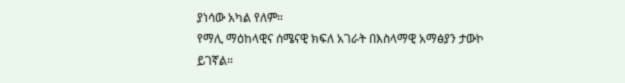ያነሳው አካል የለም።
የማሊ ማዕከላዊና ሰሜናዊ ክፍለ አገራት በእስላማዊ አማፅያን ታውኮ ይገኛል።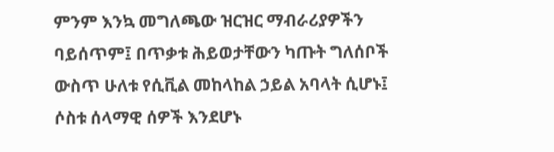ምንም እንኳ መግለጫው ዝርዝር ማብራሪያዎችን ባይሰጥም፤ በጥቃቱ ሕይወታቸውን ካጡት ግለሰቦች ውስጥ ሁለቱ የሲቪል መከላከል ኃይል አባላት ሲሆኑ፤ ሶስቱ ሰላማዊ ሰዎች እንደሆኑ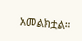አመልክቷል።